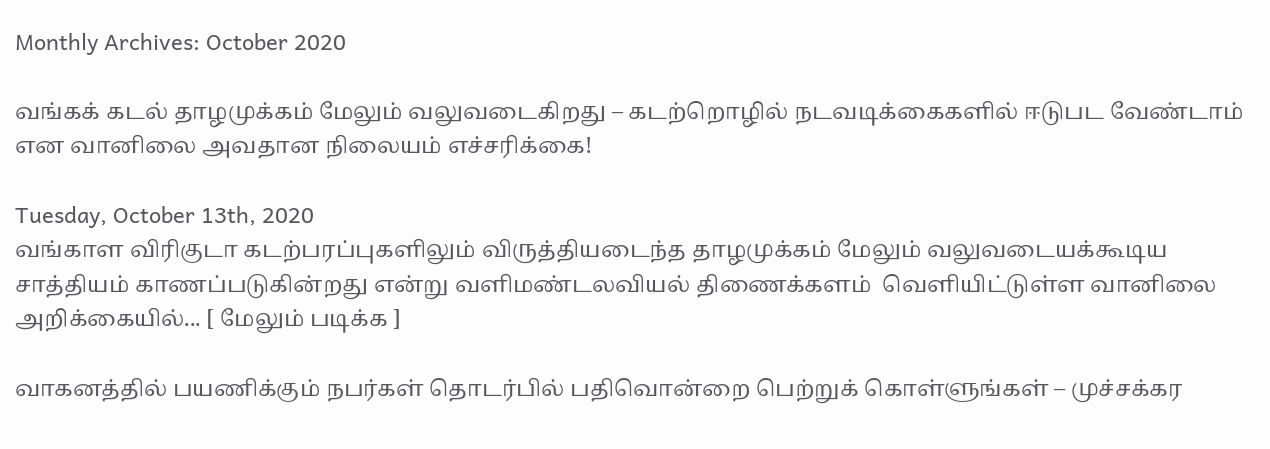Monthly Archives: October 2020

வங்கக் கடல் தாழமுக்கம் மேலும் வலுவடைகிறது – கடற்றொழில் நடவடிக்கைகளில் ஈடுபட வேண்டாம் என வானிலை அவதான நிலையம் எச்சரிக்கை!

Tuesday, October 13th, 2020
வங்காள விரிகுடா கடற்பரப்புகளிலும் விருத்தியடைந்த தாழமுக்கம் மேலும் வலுவடையக்கூடிய சாத்தியம் காணப்படுகின்றது என்று வளிமண்டலவியல் திணைக்களம்  வெளியிட்டுள்ள வானிலை அறிக்கையில்... [ மேலும் படிக்க ]

வாகனத்தில் பயணிக்கும் நபர்கள் தொடர்பில் பதிவொன்றை பெற்றுக் கொள்ளுங்கள் – முச்சக்கர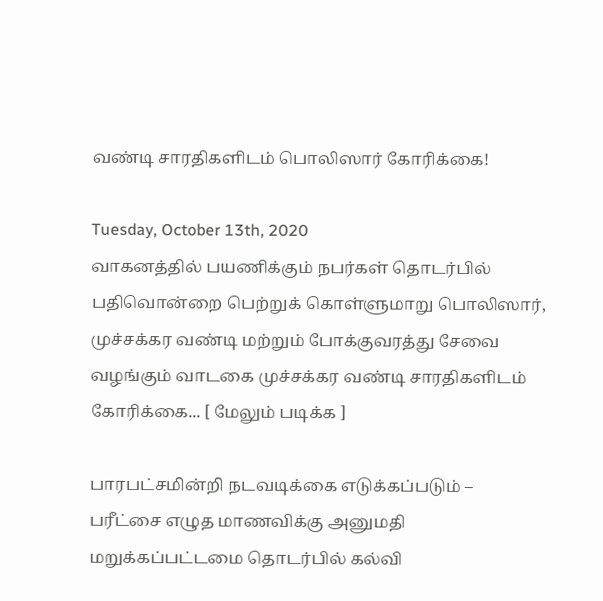வண்டி சாரதிகளிடம் பொலிஸார் கோரிக்கை!

Tuesday, October 13th, 2020
வாகனத்தில் பயணிக்கும் நபர்கள் தொடர்பில் பதிவொன்றை பெற்றுக் கொள்ளுமாறு பொலிஸார், முச்சக்கர வண்டி மற்றும் போக்குவரத்து சேவை வழங்கும் வாடகை முச்சக்கர வண்டி சாரதிகளிடம் கோரிக்கை... [ மேலும் படிக்க ]

பாரபட்சமின்றி நடவடிக்கை எடுக்கப்படும் – பரீட்சை எழுத மாணவிக்கு அனுமதி மறுக்கப்பட்டமை தொடர்பில் கல்வி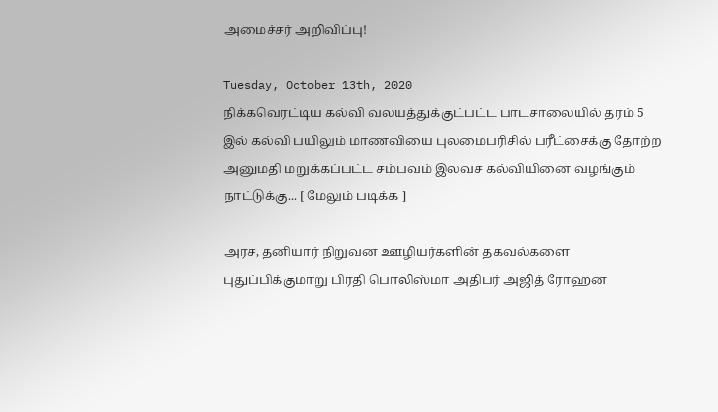அமைச்சர் அறிவிப்பு!

Tuesday, October 13th, 2020
நிக்கவெரட்டிய கல்வி வலயத்துக்குட்பட்ட பாடசாலையில் தரம் 5 இல் கல்வி பயிலும் மாணவியை புலமைபரிசில் பரீட்சைக்கு தோற்ற அனுமதி மறுக்கப்பட்ட சம்பவம் இலவச கல்வியினை வழங்கும் நாட்டுக்கு... [ மேலும் படிக்க ]

அரச, தனியார் நிறுவன ஊழியர்களின் தகவல்களை புதுப்பிக்குமாறு பிரதி பொலிஸ்மா அதிபர் அஜித் ரோஹன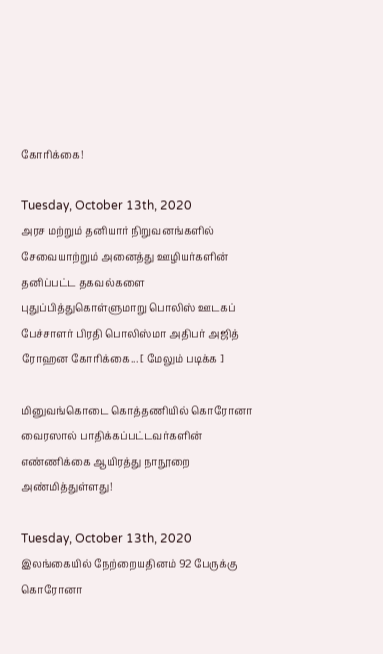கோரிக்கை!

Tuesday, October 13th, 2020
அரச மற்றும் தனியார் நிறுவனங்களில் சேவையாற்றும் அனைத்து ஊழியர்களின் தனிப்பட்ட தகவல்களை புதுப்பித்துகொள்ளுமாறு பொலிஸ் ஊடகப் பேச்சாளர் பிரதி பொலிஸ்மா அதிபர் அஜித் ரோஹன கோரிக்கை... [ மேலும் படிக்க ]

மினுவங்கொடை கொத்தணியில் கொரோனா வைரஸால் பாதிக்கப்பட்டவர்களின் எண்ணிக்கை ஆயிரத்து நாநூறை அண்மித்துள்ளது!

Tuesday, October 13th, 2020
இலங்கையில் நேற்றையதினம் 92 பேருக்கு கொரோனா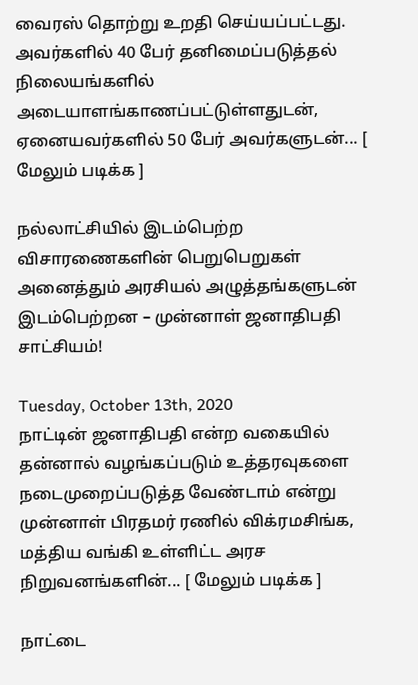வைரஸ் தொற்று உறதி செய்யப்பட்டது. அவர்களில் 40 பேர் தனிமைப்படுத்தல் நிலையங்களில் அடையாளங்காணப்பட்டுள்ளதுடன், ஏனையவர்களில் 50 பேர் அவர்களுடன்... [ மேலும் படிக்க ]

நல்லாட்சியில் இடம்பெற்ற விசாரணைகளின் பெறுபெறுகள் அனைத்தும் அரசியல் அழுத்தங்களுடன் இடம்பெற்றன – முன்னாள் ஜனாதிபதி சாட்சியம்!

Tuesday, October 13th, 2020
நாட்டின் ஜனாதிபதி என்ற வகையில் தன்னால் வழங்கப்படும் உத்தரவுகளை நடைமுறைப்படுத்த வேண்டாம் என்று முன்னாள் பிரதமர் ரணில் விக்ரமசிங்க, மத்திய வங்கி உள்ளிட்ட அரச நிறுவனங்களின்... [ மேலும் படிக்க ]

நாட்டை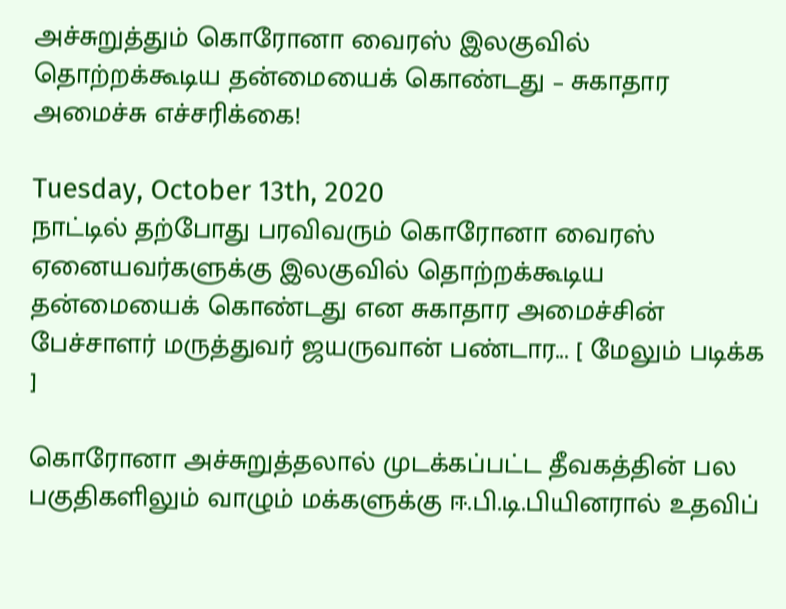அச்சுறுத்தும் கொரோனா வைரஸ் இலகுவில் தொற்றக்கூடிய தன்மையைக் கொண்டது – சுகாதார அமைச்சு எச்சரிக்கை!

Tuesday, October 13th, 2020
நாட்டில் தற்போது பரவிவரும் கொரோனா வைரஸ் ஏனையவர்களுக்கு இலகுவில் தொற்றக்கூடிய தன்மையைக் கொண்டது என சுகாதார அமைச்சின் பேச்சாளர் மருத்துவர் ஜயருவான் பண்டார... [ மேலும் படிக்க ]

கொரோனா அச்சுறுத்தலால் முடக்கப்பட்ட தீவகத்தின் பல பகுதிகளிலும் வாழும் மக்களுக்கு ஈ.பி.டி.பியினரால் உதவிப்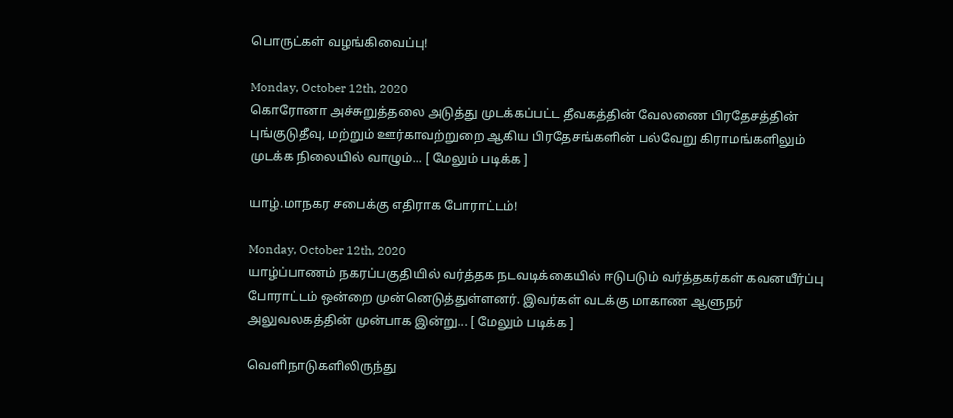பொருட்கள் வழங்கிவைப்பு!

Monday, October 12th, 2020
கொரோனா அச்சுறுத்தலை அடுத்து முடக்கப்பட்ட தீவகத்தின் வேலணை பிரதேசத்தின் புங்குடுதீவு, மற்றும் ஊர்காவற்றுறை ஆகிய பிரதேசங்களின் பல்வேறு கிராமங்களிலும் முடக்க நிலையில் வாழும்... [ மேலும் படிக்க ]

யாழ்.மாநகர சபைக்கு எதிராக போராட்டம்!

Monday, October 12th, 2020
யாழ்ப்பாணம் நகரப்பகுதியில் வர்த்தக நடவடிக்கையில் ஈடுபடும் வர்த்தகர்கள் கவனயீர்ப்பு போராட்டம் ஒன்றை முன்னெடுத்துள்ளனர். இவர்கள் வடக்கு மாகாண ஆளுநர் அலுவலகத்தின் முன்பாக இன்று... [ மேலும் படிக்க ]

வெளிநாடுகளிலிருந்து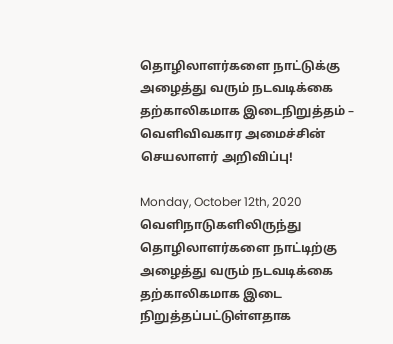தொழிலாளர்களை நாட்டுக்கு அழைத்து வரும் நடவடிக்கை தற்காலிகமாக இடைநிறுத்தம் – வெளிவிவகார அமைச்சின் செயலாளர் அறிவிப்பு!

Monday, October 12th, 2020
வெளிநாடுகளிலிருந்து தொழிலாளர்களை நாட்டிற்கு அழைத்து வரும் நடவடிக்கை தற்காலிகமாக இடை நிறுத்தப்பட்டுள்ளதாக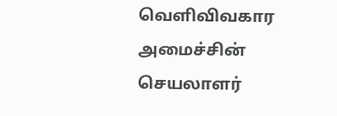வெளிவிவகார அமைச்சின் செயலாளர்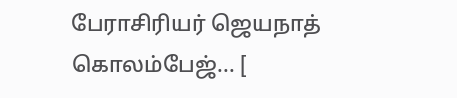பேராசிரியர் ஜெயநாத் கொலம்பேஜ்... [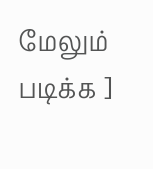மேலும் படிக்க ]